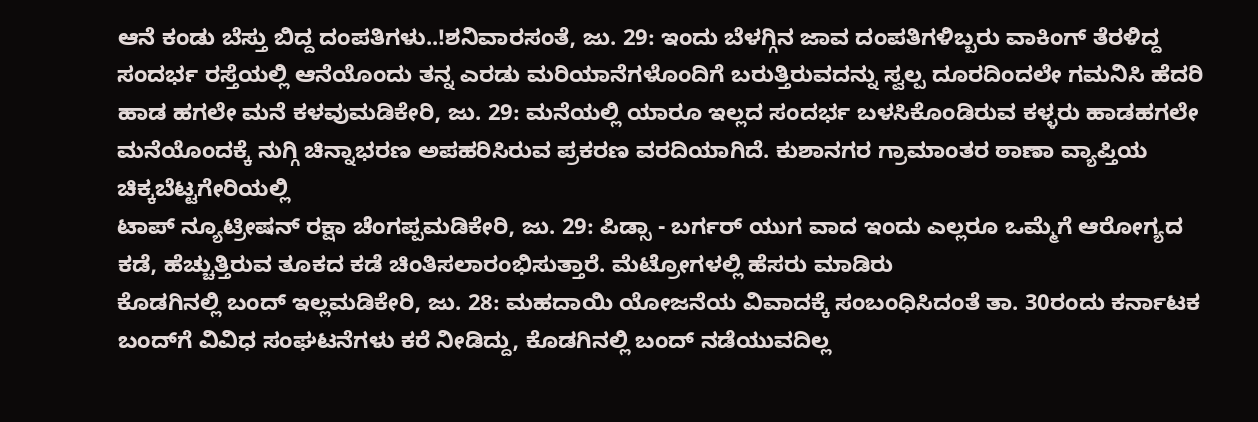ಆನೆ ಕಂಡು ಬೆಸ್ತು ಬಿದ್ದ ದಂಪತಿಗಳು..!ಶನಿವಾರಸಂತೆ, ಜು. 29: ಇಂದು ಬೆಳಗ್ಗಿನ ಜಾವ ದಂಪತಿಗಳಿಬ್ಬರು ವಾಕಿಂಗ್ ತೆರಳಿದ್ದ ಸಂದರ್ಭ ರಸ್ತೆಯಲ್ಲಿ ಆನೆಯೊಂದು ತನ್ನ ಎರಡು ಮರಿಯಾನೆಗಳೊಂದಿಗೆ ಬರುತ್ತಿರುವದನ್ನು ಸ್ವಲ್ಪ ದೂರದಿಂದಲೇ ಗಮನಿಸಿ ಹೆದರಿ
ಹಾಡ ಹಗಲೇ ಮನೆ ಕಳವುಮಡಿಕೇರಿ, ಜು. 29: ಮನೆಯಲ್ಲಿ ಯಾರೂ ಇಲ್ಲದ ಸಂದರ್ಭ ಬಳಸಿಕೊಂಡಿರುವ ಕಳ್ಳರು ಹಾಡಹಗಲೇ ಮನೆಯೊಂದಕ್ಕೆ ನುಗ್ಗಿ ಚಿನ್ನಾಭರಣ ಅಪಹರಿಸಿರುವ ಪ್ರಕರಣ ವರದಿಯಾಗಿದೆ. ಕುಶಾನಗರ ಗ್ರಾಮಾಂತರ ಠಾಣಾ ವ್ಯಾಪ್ತಿಯ ಚಿಕ್ಕಬೆಟ್ಟಗೇರಿಯಲ್ಲಿ
ಟಾಪ್ ನ್ಯೂಟ್ರೀಷನ್ ರಕ್ಷಾ ಚೆಂಗಪ್ಪಮಡಿಕೇರಿ, ಜು. 29: ಪಿಡ್ಸಾ - ಬರ್ಗರ್ ಯುಗ ವಾದ ಇಂದು ಎಲ್ಲರೂ ಒಮ್ಮೆಗೆ ಆರೋಗ್ಯದ ಕಡೆ, ಹೆಚ್ಚುತ್ತಿರುವ ತೂಕದ ಕಡೆ ಚಿಂತಿಸಲಾರಂಭಿಸುತ್ತಾರೆ. ಮೆಟ್ರೋಗಳಲ್ಲಿ ಹೆಸರು ಮಾಡಿರು
ಕೊಡಗಿನಲ್ಲಿ ಬಂದ್ ಇಲ್ಲಮಡಿಕೇರಿ, ಜು. 28: ಮಹದಾಯಿ ಯೋಜನೆಯ ವಿವಾದಕ್ಕೆ ಸಂಬಂಧಿಸಿದಂತೆ ತಾ. 30ರಂದು ಕರ್ನಾಟಕ ಬಂದ್‍ಗೆ ವಿವಿಧ ಸಂಘಟನೆಗಳು ಕರೆ ನೀಡಿದ್ದು, ಕೊಡಗಿನಲ್ಲಿ ಬಂದ್ ನಡೆಯುವದಿಲ್ಲ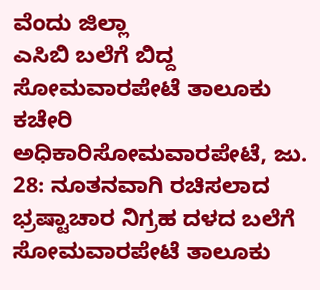ವೆಂದು ಜಿಲ್ಲಾ
ಎಸಿಬಿ ಬಲೆಗೆ ಬಿದ್ದ ಸೋಮವಾರಪೇಟೆ ತಾಲೂಕು ಕಚೇರಿ ಅಧಿಕಾರಿಸೋಮವಾರಪೇಟೆ, ಜು. 28: ನೂತನವಾಗಿ ರಚಿಸಲಾದ ಭ್ರಷ್ಟಾಚಾರ ನಿಗ್ರಹ ದಳದ ಬಲೆಗೆ ಸೋಮವಾರಪೇಟೆ ತಾಲೂಕು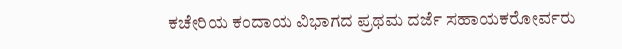ಕಚೇರಿಯ ಕಂದಾಯ ವಿಭಾಗದ ಪ್ರಥಮ ದರ್ಜೆ ಸಹಾಯಕರೋರ್ವರು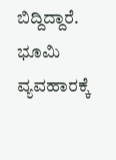ಬಿದ್ದಿದ್ದಾರೆ. ಭೂಮಿ ವ್ಯವಹಾರಕ್ಕೆ